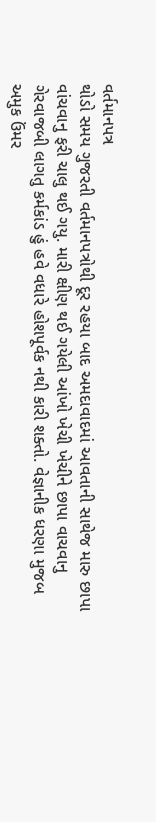વર્તમાનપત્ર
થોડો સમય ગુજરતી વર્તમાનપત્રોથી દૂર રહયા બાદ અમદાવાદમાં આવતાની સાથેજ મારુ છાપા વાંચવાનુ ફરી ચાલુ થઈ ગયુ. મારી ક્ષીણ થઈ ગયેલી આંખો ખેચી ખેચીને છાપા વાચવાનુ ગેરવાજબી લાગતુ કર્મકાંડ હું હવે વધારે હોશપૂર્વક નથી કારી શક્તો. વેજ્ઞાનીક ધરણા મુજબ અમુક ઉંમર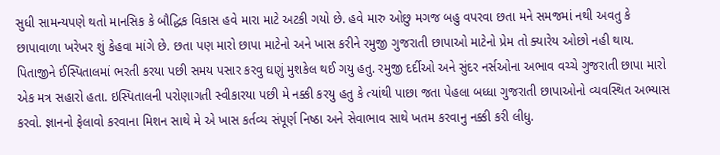સુધી સામન્યપણે થતો માનસિક કે બૌદ્ધિક વિકાસ હવે મારા માટે અટકી ગયો છે. હવે મારુ ઓછુ મગજ બહુ વપરવા છતા મને સમજમાં નથી અવતુ કે છાપાવાળા ખરેખર શું કેહવા માંગે છે. છતા પણ મારો છાપા માટેનો અને ખાસ કરીને રમુજી ગુજરાતી છાપાઓ માટેનો પ્રેમ તો ક્યારેય ઓછો નહી થાય.
પિતાજીને ઈસ્પિતાલમાં ભરતી કરયા પછી સમય પસાર કરવુ ઘણું મુશકેલ થઈ ગયુ હતુ. રમુજી દર્દીઓ અને સુંદર નર્સઓના અભાવ વચ્ચે ગુજરાતી છાપા મારો એક મત્ર સહારો હતા. ઇસ્પિતાલની પરોણાગતી સ્વીકારયા પછી મે નક્કી કરયુ હતુ કે ત્યાંથી પાછા જતા પેહલા બધ્ધા ગુજરાતી છાપાઓનો વ્યવસ્થિત અભ્યાસ કરવો. જ્ઞાનનો ફેલાવો કરવાના મિશન સાથે મે એ ખાસ કર્તવ્ય સંપૂર્ણ નિષ્ઠા અને સેવાભાવ સાથે ખતમ કરવાનુ નક્કી કરી લીધુ.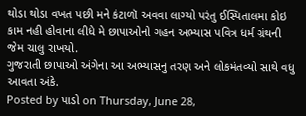થોડા થોડા વખત પછી મને કંટાળૉ અવવા લાગ્યો પરંતુ ઈસ્પિતાલમા કોઇ કામ નહી હોવાના લીધે મે છાપાઓનો ગહન અભ્યાસ પવિત્ર ધર્મ ગ્રંથની જેમ ચાલુ રાખયો.
ગુજરાતી છાપાઓ અંગેના આ અભ્યાસનુ તરણ અને લોકમંતવ્યો સાથે વધુ આવતા અંકે.
Posted by પાડો on Thursday, June 28,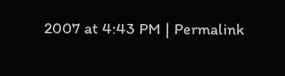2007 at 4:43 PM | Permalink